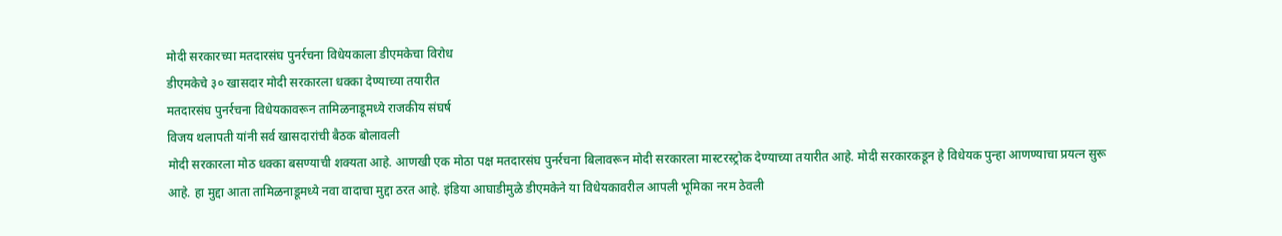मोदी सरकारच्या मतदारसंघ पुनर्रचना विधेयकाला डीएमकेचा विरोध
डीएमकेचे ३० खासदार मोदी सरकारला धक्का देण्याच्या तयारीत
मतदारसंघ पुनर्रचना विधेयकावरून तामिळनाडूमध्ये राजकीय संघर्ष
विजय थलापती यांनी सर्व खासदारांची बैठक बोलावली
मोदी सरकारला मोठ धक्का बसण्याची शक्यता आहे. आणखी एक मोठा पक्ष मतदारसंघ पुनर्रचना बिलावरून मोदी सरकारला मास्टरस्ट्रोक देण्याच्या तयारीत आहे. मोदी सरकारकडून हे विधेयक पुन्हा आणण्याचा प्रयत्न सुरू आहे. हा मुद्दा आता तामिळनाडूमध्ये नवा वादाचा मुद्दा ठरत आहे. इंडिया आघाडीमुळे डीएमकेने या विधेयकावरील आपली भूमिका नरम ठेवली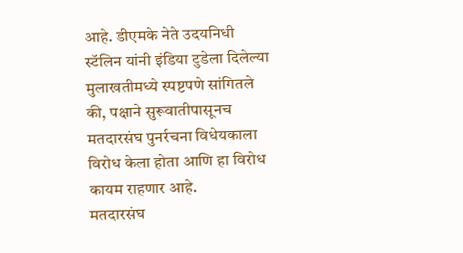आहे. डीएमके नेते उदयनिधी स्टॅलिन यांनी इंडिया टुडेला दिलेल्या मुलाखतीमध्ये स्पष्टपणे सांगितले की, पक्षाने सुरूवातीपासूनच मतदारसंघ पुनर्रचना विधेयकाला विरोध केला होता आणि हा विरोध कायम राहणार आहे.
मतदारसंघ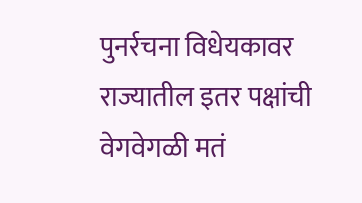पुनर्रचना विधेयकावर राज्यातील इतर पक्षांची वेगवेगळी मतं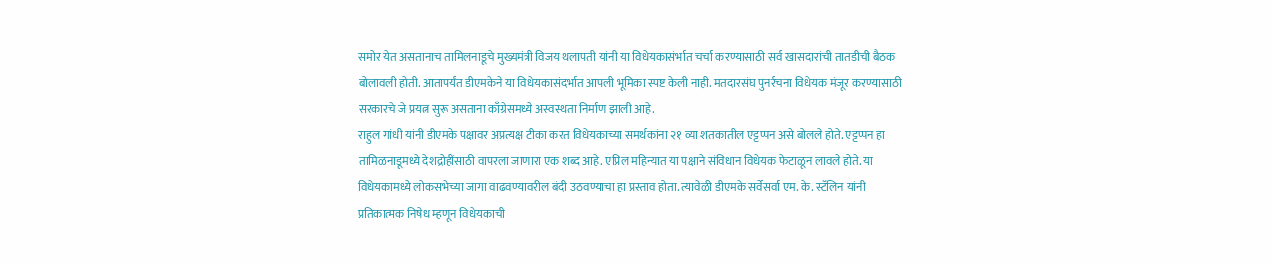समोर येत असतानाच तामिलनाडूचे मुख्यमंत्री विजय थलापती यांनी या विधेयकासंर्भात चर्चा करण्यासाठी सर्व खासदारांची तातडीची बैठक बोलावली होती. आतापर्यंत डीएमकेने या विधेयकासंदर्भात आपली भूमिका स्पष्ट केली नाही. मतदारसंघ पुनर्रचना विधेयक मंजूर करण्यासाठी सरकारचे जे प्रयत्न सुरू असताना काँग्रेसमध्ये अस्वस्थता निर्माण झाली आहे.
राहुल गांधी यांनी डीएमके पक्षावर अप्रत्यक्ष टीका करत विधेयकाच्या समर्थकांना २१ व्या शतकातील एट्टप्पन असे बोलले होते. एट्टप्पन हा तामिळनाडूमध्ये देशद्रोहींसाठी वापरला जाणारा एक शब्द आहे. एप्रिल महिन्यात या पक्षाने संविधान विधेयक फेटाळून लावले होते. या विधेयकामध्ये लोकसभेच्या जागा वाढवण्यावरील बंदी उठवण्याचा हा प्रस्ताव होता. त्यावेळी डीएमके सर्वेसर्वा एम. के. स्टॅलिन यांनी प्रतिकात्मक निषेध म्हणून विधेयकाची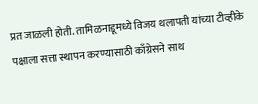प्रत जाळली होती. तामिळनाडूमध्ये विजय थलापती यांच्या टीव्हीके पक्षाला सत्ता स्थापन करण्यासाठी काँग्रेसने साथ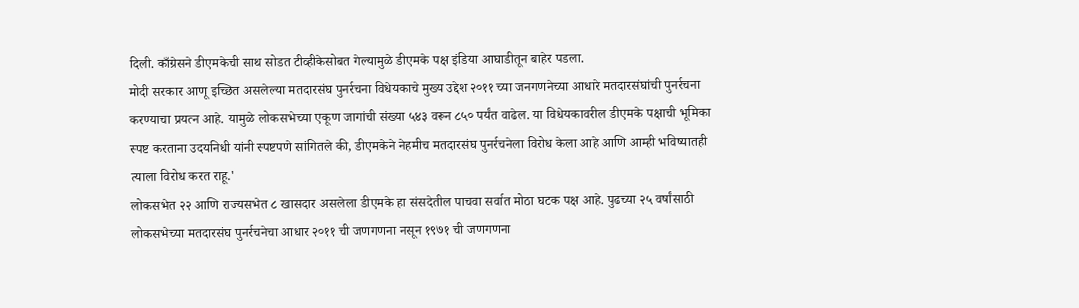दिली. काँग्रेसने डीएमकेची साथ सोडत टीव्हीकेसोबत गेल्यामुळे डीएमके पक्ष इंडिया आघाडीतून बाहेर पडला.
मोदी सरकार आणू इच्छित असलेल्या मतदारसंघ पुनर्रचना विधेयकाचे मुख्य उद्देश २०११ च्या जनगणनेच्या आधारे मतदारसंघांची पुनर्रचना करण्याचा प्रयत्न आहे. यामुळे लोकसभेच्या एकूण जागांची संख्या ५४३ वरून ८५० पर्यंत वाढेल. या विधेयकावरील डीएमके पक्षाची भूमिका स्पष्ट करताना उदयनिधी यांनी स्पष्टपणे सांगितले की, डीएमकेने नेहमीच मतदारसंघ पुनर्रचनेला विरोध केला आहे आणि आम्ही भविष्यातही त्याला विरोध करत राहू.'
लोकसभेत २२ आणि राज्यसभेत ८ खासदार असलेला डीएमके हा संसदेतील पाचवा सर्वात मोठा घटक पक्ष आहे. पुढच्या २५ वर्षांसाठी लोकसभेच्या मतदारसंघ पुनर्रचनेचा आधार २०११ ची जणगणना नसून १९७१ ची जणगणना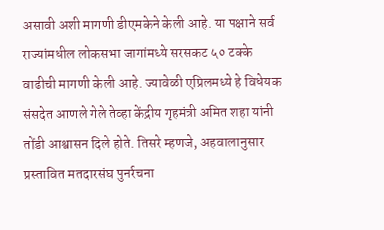असावी अशी मागणी डीएमकेने केली आहे. या पक्षाने सर्व राज्यांमधील लोकसभा जागांमध्ये सरसकट ५० टक्के वाढीची मागणी केली आहे. ज्यावेळी एप्रिलमध्ये हे विधेयक संसदेत आणले गेले तेव्हा केंद्रीय गृहमंत्री अमित शहा यांनी तोंडी आश्वासन दिले होते. तिसरे म्हणजे, अहवालानुसार प्रस्तावित मतदारसंघ पुनर्रचना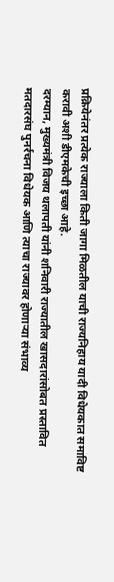प्रक्रियेनंतर प्रत्येक राज्याला किती जागा मिळतील याची राज्यनिहाय यादी विधेयकात समाविष्ट करावी अशी डीएमकेची इच्छा आहे.
दरम्यान, मुख्यमंत्री विजय थलापती यांनी शनिवारी राज्यातील खासदारांसोबत प्रस्तावित मतदारसंघ पुनर्रचना विधेयक आणि त्याचा राज्यावर होणाऱ्या संभाव्य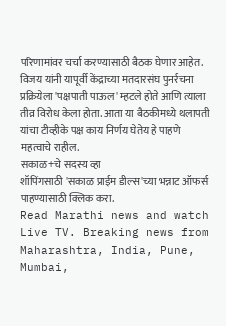परिणामांवर चर्चा करण्यासाठी बैठक घेणार आहेत. विजय यांनी यापूर्वी केंद्राच्या मतदारसंघ पुनर्रचना प्रक्रियेला 'पक्षपाती पाऊल' म्हटले होते आणि त्याला तीव्र विरोध केला होता. आता या बैठकीमध्ये थलापती यांचा टीव्हीके पक्ष काय निर्णय घेतेय हे पाहणे महत्वाचे राहील.
सकाळ+चे सदस्य व्हा
शॉपिंगसाठी 'सकाळ प्राईम डील्स'च्या भन्नाट ऑफर्स पाहण्यासाठी क्लिक करा.
Read Marathi news and watch Live TV. Breaking news from Maharashtra, India, Pune, Mumbai,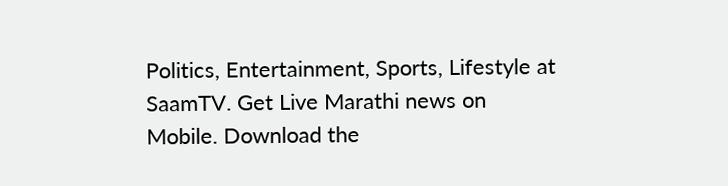Politics, Entertainment, Sports, Lifestyle at SaamTV. Get Live Marathi news on Mobile. Download the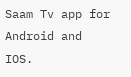Saam Tv app for Android and IOS.